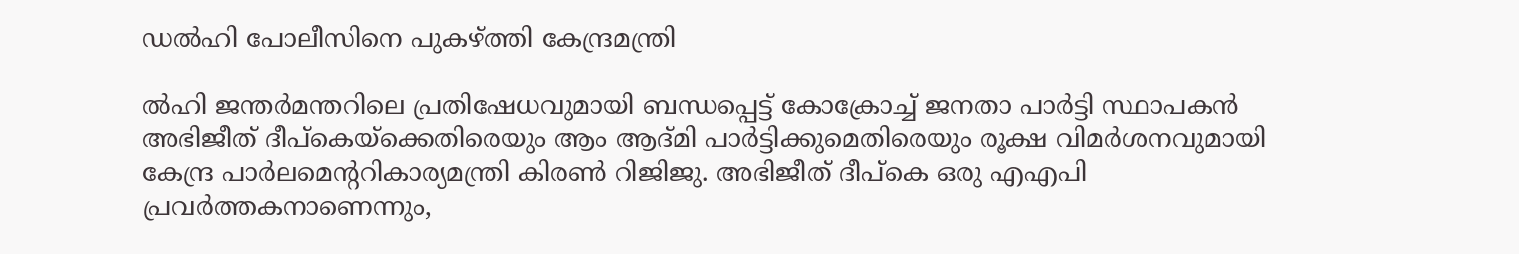ഡൽഹി പോലീസിനെ പുകഴ്ത്തി കേന്ദ്രമന്ത്രി

ൽഹി ജന്തർമന്തറിലെ പ്രതിഷേധവുമായി ബന്ധപ്പെട്ട് കോക്രോച്ച് ജനതാ പാർട്ടി സ്ഥാപകൻ അഭിജീത് ദീപ്കെയ്ക്കെതിരെയും ആം ആദ്മി പാർട്ടിക്കുമെതിരെയും രൂക്ഷ വിമർശനവുമായി കേന്ദ്ര പാർലമെന്ററികാര്യമന്ത്രി കിരൺ റിജിജു. അഭിജീത് ദീപ്കെ ഒരു എഎപി പ്രവർത്തകനാണെന്നും,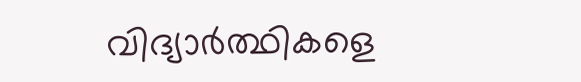വിദ്യാർത്ഥികളെ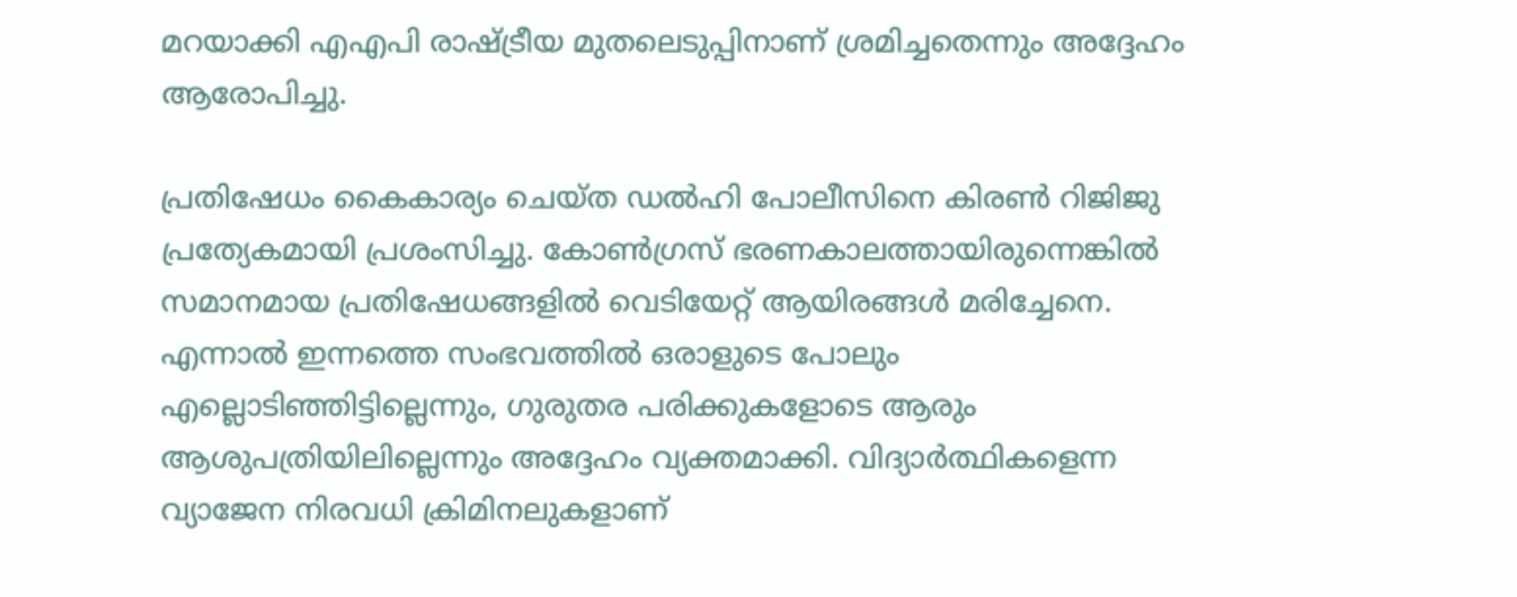മറയാക്കി എഎപി രാഷ്ട്രീയ മുതലെടുപ്പിനാണ് ശ്രമിച്ചതെന്നും അദ്ദേഹം ആരോപിച്ചു.

പ്രതിഷേധം കൈകാര്യം ചെയ്ത ഡൽഹി പോലീസിനെ കിരൺ റിജിജു പ്രത്യേകമായി പ്രശംസിച്ചു. കോൺഗ്രസ് ഭരണകാലത്തായിരുന്നെങ്കിൽ സമാനമായ പ്രതിഷേധങ്ങളിൽ വെടിയേറ്റ് ആയിരങ്ങൾ മരിച്ചേനെ. എന്നാൽ ഇന്നത്തെ സംഭവത്തിൽ ഒരാളുടെ പോലും എല്ലൊടിഞ്ഞിട്ടില്ലെന്നും, ഗുരുതര പരിക്കുകളോടെ ആരും ആശുപത്രിയിലില്ലെന്നും അദ്ദേഹം വ്യക്തമാക്കി. വിദ്യാർത്ഥികളെന്ന വ്യാജേന നിരവധി ക്രിമിനലുകളാണ്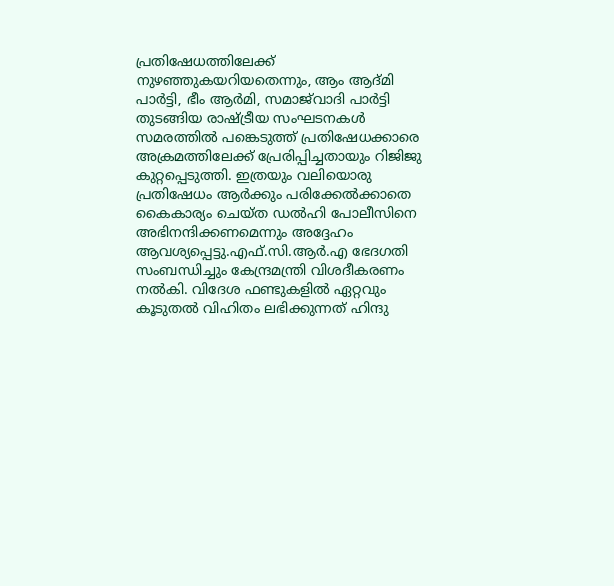പ്രതിഷേധത്തിലേക്ക് നുഴഞ്ഞുകയറിയതെന്നും, ആം ആദ്മി പാർട്ടി, ഭീം ആർമി, സമാജ്‌വാദി പാർട്ടി തുടങ്ങിയ രാഷ്ട്രീയ സംഘടനകൾ സമരത്തിൽ പങ്കെടുത്ത് പ്രതിഷേധക്കാരെ അക്രമത്തിലേക്ക് പ്രേരിപ്പിച്ചതായും റിജിജു കുറ്റപ്പെടുത്തി. ഇത്രയും വലിയൊരു പ്രതിഷേധം ആർക്കും പരിക്കേൽക്കാതെ കൈകാര്യം ചെയ്ത ഡൽഹി പോലീസിനെ അഭിനന്ദിക്കണമെന്നും അദ്ദേഹം ആവശ്യപ്പെട്ടു.എഫ്.സി.ആർ.എ ഭേദഗതി സംബന്ധിച്ചും കേന്ദ്രമന്ത്രി വിശദീകരണം നൽകി. വിദേശ ഫണ്ടുകളിൽ ഏറ്റവും കൂടുതൽ വിഹിതം ലഭിക്കുന്നത് ഹിന്ദു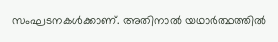സംഘടനകൾക്കാണ്. അതിനാൽ യഥാർത്ഥത്തിൽ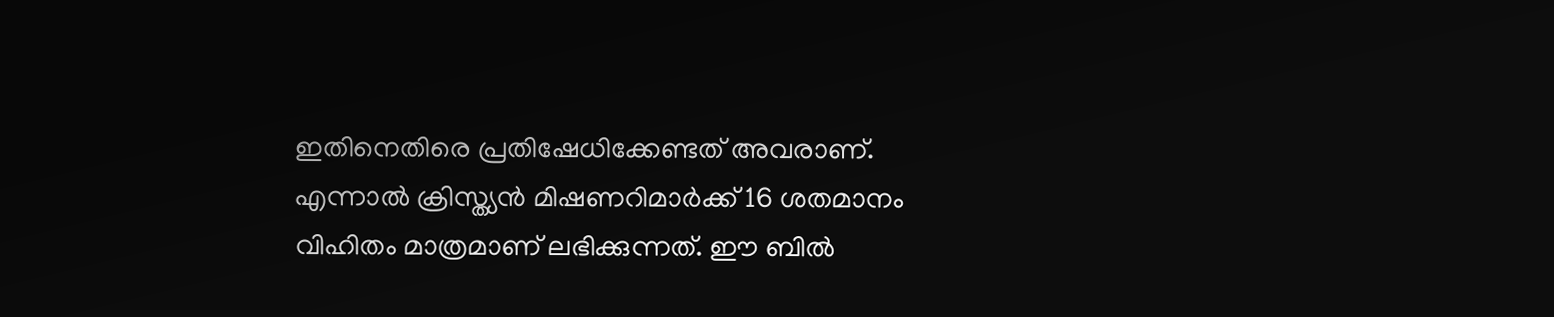ഇതിനെതിരെ പ്രതിഷേധിക്കേണ്ടത് അവരാണ്. എന്നാൽ ക്രിസ്ത്യൻ മിഷണറിമാർക്ക് 16 ശതമാനം വിഹിതം മാത്രമാണ് ലഭിക്കുന്നത്. ഈ ബിൽ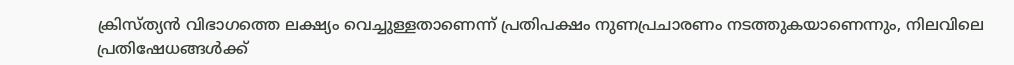ക്രിസ്ത്യൻ വിഭാഗത്തെ ലക്ഷ്യം വെച്ചുള്ളതാണെന്ന് പ്രതിപക്ഷം നുണപ്രചാരണം നടത്തുകയാണെന്നും, നിലവിലെ പ്രതിഷേധങ്ങൾക്ക്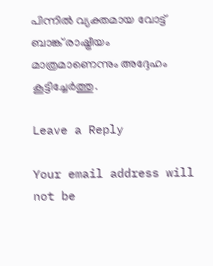പിന്നിൽ വ്യക്തമായ വോട്ട് ബാങ്ക് രാഷ്ട്രീയം മാത്രമാണെന്നും അദ്ദേഹം കൂട്ടിച്ചേർത്തു.

Leave a Reply

Your email address will not be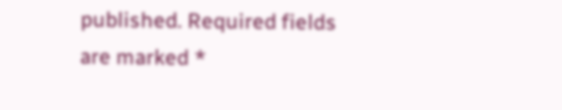published. Required fields are marked *